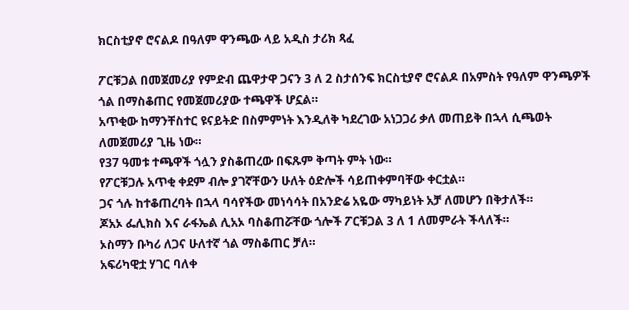ክርስቲያኖ ሮናልዶ በዓለም ዋንጫው ላይ አዲስ ታሪክ ጻፈ

ፖርቹጋል በመጀመሪያ የምድብ ጨዋታዋ ጋናን 3 ለ 2 ስታሰንፍ ክርስቲያኖ ሮናልዶ በአምስት የዓለም ዋንጫዎች ጎል በማስቆጠር የመጀመሪያው ተጫዋች ሆኗል።
አጥቂው ከማንቸስተር ዩናይትድ በስምምነት እንዲለቅ ካደረገው አነጋጋሪ ቃለ መጠይቅ በኋላ ሲጫወት ለመጀመሪያ ጊዜ ነው።
የ37 ዓመቱ ተጫዋች ጎሏን ያስቆጠረው በፍጹም ቅጣት ምት ነው።
የፖርቹጋሉ አጥቂ ቀደም ብሎ ያገኛቸውን ሁለት ዕድሎች ሳይጠቀምባቸው ቀርቷል።
ጋና ጎሉ ከተቆጠረባት በኋላ ባሳየችው መነሳሳት በአንድሬ አዬው ማካይነት አቻ ለመሆን በቅታለች።
ጆአኦ ፌሊክስ እና ራፋኤል ሊአኦ ባስቆጠሯቸው ጎሎች ፖርቹጋል 3 ለ 1 ለመምራት ችላለች።
ኦስማን ቡካሪ ለጋና ሁለተኛ ጎል ማስቆጠር ቻለ።
አፍሪካዊቷ ሃገር ባለቀ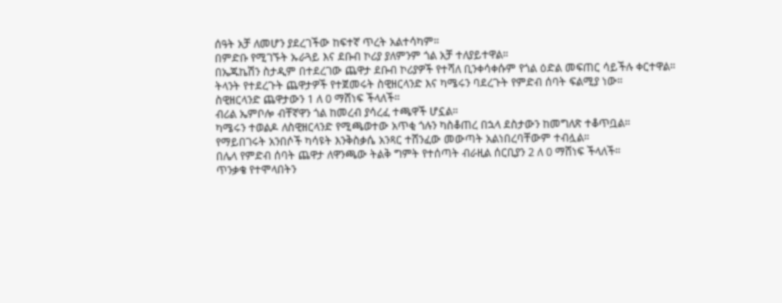ሰዓት አቻ ለመሆን ያደረገችው ከፍተኛ ጥረት አልተሳካም።
በምድቡ የሚገኙት ኡራጓይ እና ደቡብ ኮሪያ ያለምንም ጎል አቻ ተለያይተዋል።
በኤጁኬሽን ስታዲም በተደረገው ጨዋታ ደቡብ ኮሪያዎች የተሻለ ቢንቀሳቀሱም የጎል ዕድል መፍጠር ሳይችሉ ቀርተዋል።
ትላንት የተደረጉት ጨዋታዎች የተጀመሩት ስዊዘርላንድ እና ካሜሩን ባደረጉት የምድብ ሰባት ፍልሚያ ነው።
ስዊዘርላንድ ጨዋታውን 1 ለ 0 ማሸነፍ ችላለች።
ብሪል ኤምቦሎ ብቸኛዋን ጎል ከመረብ ያሳረፈ ተጫዋች ሆኗል።
ካሜሩን ተወልዶ ለስዊዘርላንድ የሚጫወተው አጥቂ ጎሉን ካስቆጠረ በኋላ ደስታውን ከመግለጽ ተቆጥቧል።
የማይበገሩት አንበሶች ካሳዩት እንቅስቃሴ አንጻር ተሸንፈው መውጣት አልነበረባቸውም ተብሏል።
በሌላ የምድብ ሰባት ጨዋታ ለዋንጫው ትልቅ ግምት የተሰጣት ብራዚል ሰርቢያን 2 ለ 0 ማሸነፍ ችላለች።
ጥንቃቄ የተሞላበትን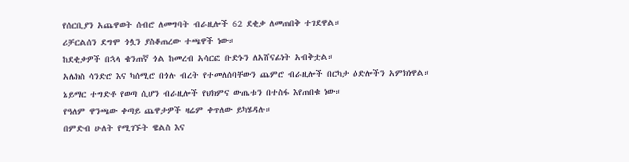የሰርቢያን አጨዋወት ሰብሮ ለመግባት ብራዚሎች 62 ደቂቃ ለመጠበቅ ተገደዋል።
ሪቻርልሰን ደግሞ ጎሏን ያስቆጠረው ተጫዋች ነው።
ከደቂቃዎች በኋላ ቄንጠኛ ጎል ከመረብ አሳርፎ ቡድኑን ለአሸናፊነት አብቅቷል።
አሌክስ ሳንድሮ እና ካሰሚሮ በጎሉ ብረት የተመለሰባቸውን ጨምሮ ብራዚሎች በርካታ ዕድሎችን አምክነዋል።
ኔይማር ተግድቶ የወጣ ሲሆን ብራዚሎች የህክምና ውጤቱን በተስፋ እየጠበቁ ነው።
የዓለም ዋንጫው ቀጣይ ጨዋታዎች ዛሬም ቀጥለው ይካሄዳሉ።
በምድብ ሁለት የሚገኙት ዌልስ እና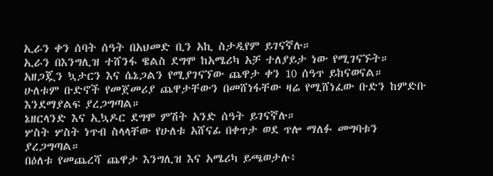ኢራን ቀን ሰባት ሰዓት በአህመድ ቢን አኪ ስታዲየም ይገናኛሉ።
ኢራን በእንግሊዝ ተሸንፋ ዌልስ ደግሞ ከአሜሪካ አቻ ተለያይታ ነው የሚገናኙት።
አዘጋጇን ኳታርን እና ሴኔጋልን የሚያገናኘው ጨዋታ ቀን 10 ሰዓጥ ይከናወናል።
ሁለቱም ቡድኖች የመጀመሪያ ጨዋታቸውን በመሸነፋቸው ዛሬ የሚሸነፈው ቡድን ከምድቡ እንደማያልፍ ያረጋግጣል።
ኔዘርላንድ እና ኢኳዶር ደግሞ ምሽት አንድ ሰዓት ይገናኛሉ።
ሦስት ሦስት ነጥብ ስላላቸው የሁለቱ አሸናፊ በቀጥታ ወደ ጥሎ ማለፉ መግባቱን ያረጋግጣል።
በዕለቱ የመጨረሻ ጨዋታ እንግሊዝ እና አሜሪካ ይጫወታሉ፥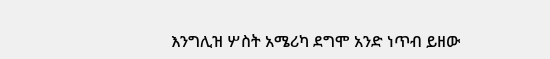እንግሊዝ ሦስት አሜሪካ ደግሞ አንድ ነጥብ ይዘው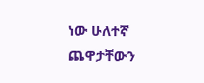ነው ሁለተኛ ጨዋታቸውን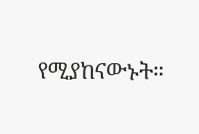የሚያከናውኑት።